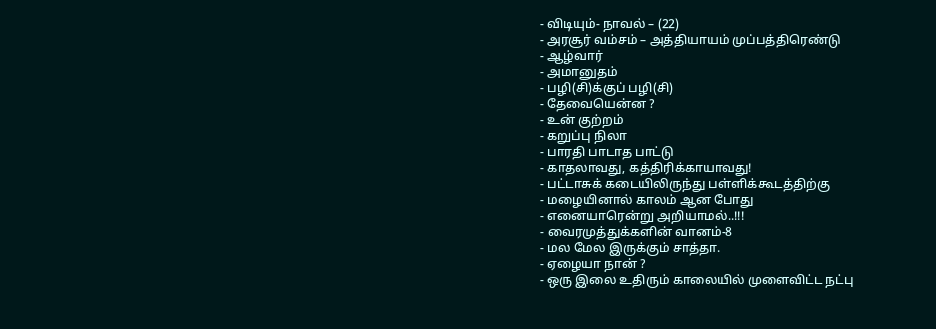- விடியும்- நாவல் – (22)
- அரசூர் வம்சம் – அத்தியாயம் முப்பத்திரெண்டு
- ஆழ்வார்
- அமானுதம்
- பழி(சி)க்குப் பழி(சி)
- தேவையென்ன ?
- உன் குற்றம்
- கறுப்பு நிலா
- பாரதி பாடாத பாட்டு
- காதலாவது, கத்திரிக்காயாவது!
- பட்டாசுக் கடையிலிருந்து பள்ளிக்கூடத்திற்கு
- மழையினால் காலம் ஆன போது
- எனையாரென்று அறியாமல்..!!!
- வைரமுத்துக்களின் வானம்-8
- மல மேல இருக்கும் சாத்தா.
- ஏழையா நான் ?
- ஒரு இலை உதிரும் காலையில் முளைவிட்ட நட்பு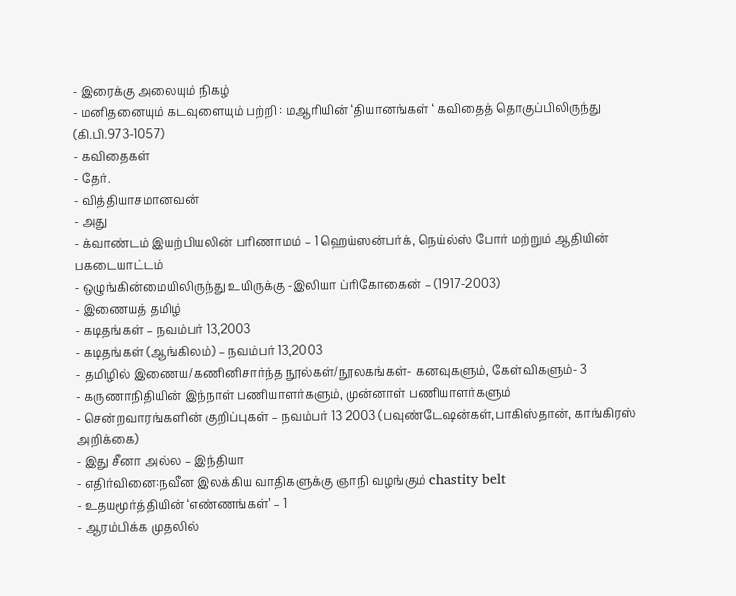- இரைக்கு அலையும் நிகழ்
- மனிதனையும் கடவுளையும் பற்றி : மஆரியின் ‘தியானங்கள் ‘ கவிதைத் தொகுப்பிலிருந்து (கி.பி.973-1057)
- கவிதைகள்
- தேர்.
- வித்தியாசமானவன்
- அது
- க்வாண்டம் இயற்பியலின் பரிணாமம் – 1 ஹெய்ஸன்பர்க், நெய்ல்ஸ் போர் மற்றும் ஆதியின் பகடையாட்டம்
- ஒழுங்கின்மையிலிருந்து உயிருக்கு -இலியா ப்ரிகோகைன் – (1917-2003)
- இணையத் தமிழ்
- கடிதங்கள் – நவம்பர் 13,2003
- கடிதங்கள் (ஆங்கிலம்) – நவம்பர் 13,2003
- தமிழில் இணைய/கணினிசார்ந்த நூல்கள்/நூலகங்கள்- கனவுகளும், கேள்விகளும்- 3
- கருணாநிதியின் இந்நாள் பணியாளர்களும், முன்னாள் பணியாளர்களும்
- சென்றவாரங்களின் குறிப்புகள் – நவம்பர் 13 2003 (பவுண்டேஷன்கள்,பாகிஸ்தான், காங்கிரஸ் அறிக்கை)
- இது சீனா அல்ல – இந்தியா
- எதிர்வினை:நவீன இலக்கிய வாதிகளுக்கு ஞாநி வழங்கும் chastity belt
- உதயமூர்த்தியின் ‘எண்ணங்கள்’ – 1
- ஆரம்பிக்க முதலில்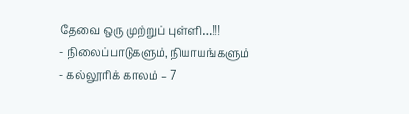தேவை ஒரு முற்றுப் புள்ளி…!!!
- நிலைப்பாடுகளும், நியாயங்களும்
- கல்லூரிக் காலம் – 7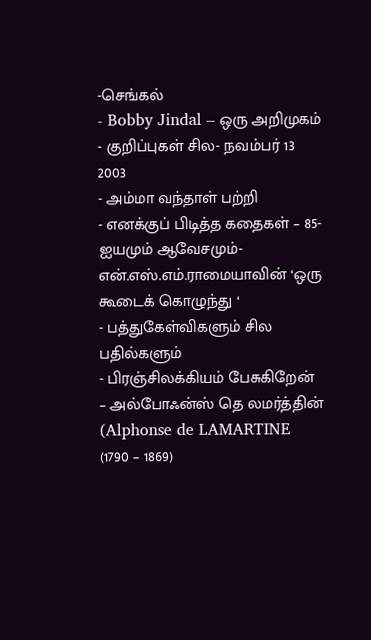-செங்கல்
- Bobby Jindal – ஒரு அறிமுகம்
- குறிப்புகள் சில- நவம்பர் 13 2003
- அம்மா வந்தாள் பற்றி
- எனக்குப் பிடித்த கதைகள் – 85-ஐயமும் ஆவேசமும்-என்.எஸ்.எம்.ராமையாவின் ‘ஒரு கூடைக் கொழுந்து ‘
- பத்துகேள்விகளும் சில பதில்களும்
- பிரஞ்சிலக்கியம் பேசுகிறேன் – அல்போஃன்ஸ் தெ லமர்த்தின் (Alphonse de LAMARTINE (1790 – 1869)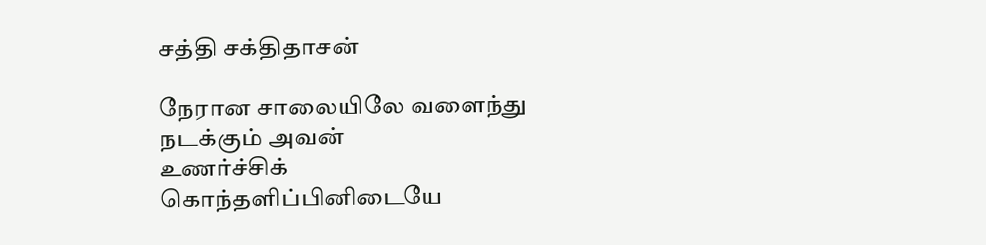சத்தி சக்திதாசன்

நேரான சாலையிலே வளைந்து நடக்கும் அவன்
உணர்ச்சிக் கொந்தளிப்பினிடையே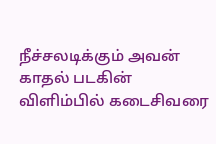நீச்சலடிக்கும் அவன்
காதல் படகின் விளிம்பில் கடைசிவரை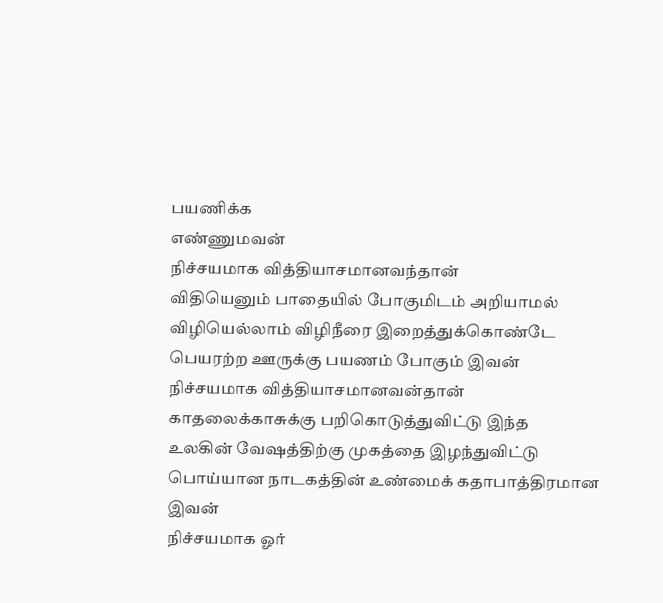பயணிக்க
எண்ணுமவன்
நிச்சயமாக வித்தியாசமானவந்தான்
விதியெனும் பாதையில் போகுமிடம் அறியாமல்
விழியெல்லாம் விழிநீரை இறைத்துக்கொண்டே
பெயரற்ற ஊருக்கு பயணம் போகும் இவன்
நிச்சயமாக வித்தியாசமானவன்தான்
காதலைக்காசுக்கு பறிகொடுத்துவிட்டு இந்த
உலகின் வேஷத்திற்கு முகத்தை இழந்துவிட்டு
பொய்யான நாடகத்தின் உண்மைக் கதாபாத்திரமான
இவன்
நிச்சயமாக ஓர்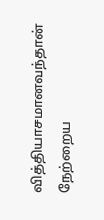வித்தியாசமானவந்தான்
நேற்றைய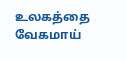உலகத்தை வேகமாய்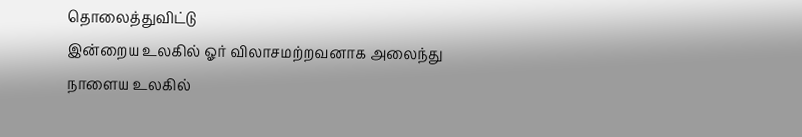தொலைத்துவிட்டு
இன்றைய உலகில் ஓர் விலாசமற்றவனாக அலைந்து
நாளைய உலகில்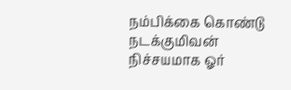நம்பிக்கை கொண்டு நடக்குமிவன்
நிச்சயமாக ஓர்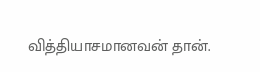வித்தியாசமானவன் தான்.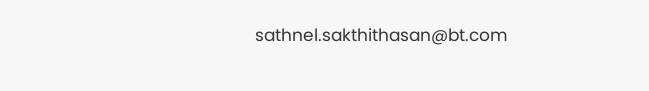sathnel.sakthithasan@bt.com